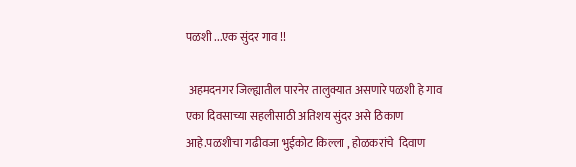पळशी ...एक सुंदर गाव !!

 अहमदनगर जिल्ह्यातील पारनेर तालुक्यात असणारे पळशी हे गाव एका दिवसाच्या सहलीसाठी अतिशय सुंदर असे ठिकाण आहे.पळशीचा गढीवजा भुईकोट किल्ला , होळकरांचे  दिवाण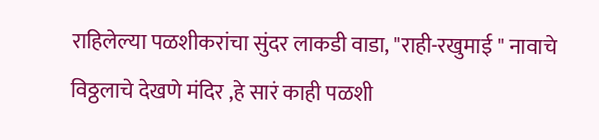राहिलेल्या पळशीकरांचा सुंदर लाकडी वाडा, "राही-रखुमाई " नावाचे विठ्ठलाचे देखणे मंदिर ,हे सारं काही पळशी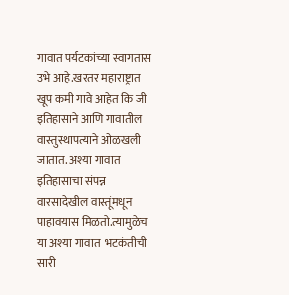गावात पर्यटकांच्या स्वागतास उभे आहे.खरतर महाराष्ट्रात खूप कमी गावे आहेत कि जी इतिहासाने आणि गावातील वास्तुस्थापत्याने ओळखली जातात. अश्या गावात इतिहासाचा संपन्न वारसादेखील वास्तूंमधून पाहावयास मिळतो.त्यामुळेच या अश्या गावात  भटकंतीची सारी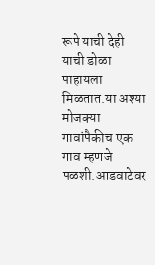रूपे याची देही याची डोळा पाहायला मिळतात.या अश्या मोजक्या गावांपैकीच एक गाव म्हणजे पळशी.आडवाटेवर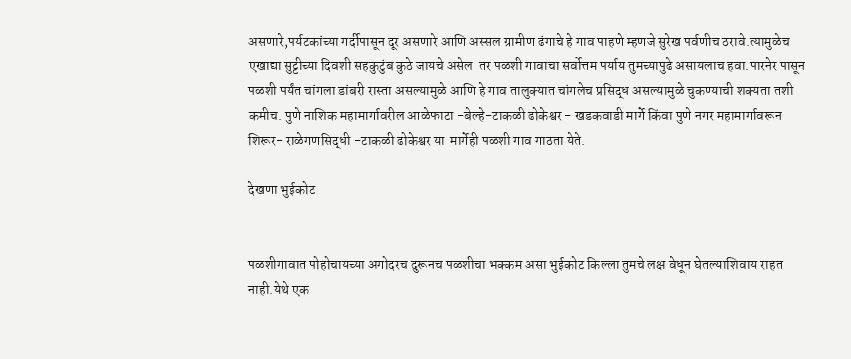असणारे,पर्यटकांच्या गर्दीपासून दूर असणारे आणि अस्सल ग्रामीण ढंगाचे हे गाव पाहणे म्हणजे सुरेख पर्वणीच ठरावे.त्यामुळेच एखाद्या सुट्टीच्या दिवशी सहकुटुंब कुठे जायचे असेल  तर पळशी गावाचा सर्वोत्तम पर्याय तुमच्यापुढे असायलाच हवा.पारनेर पासून पळशी पर्यंत चांगला डांबरी रास्ता असल्यामुळे आणि हे गाव तालुक्यात चांगलेच प्रसिद्ध असल्यामुळे चुकण्याची शक्यता तशी कमीच. पुणे नाशिक महामार्गावरील आळेफाटा -बेल्हे-टाकळी ढोकेश्वर - खडकवाडी मार्गे किंवा पुणे नगर महामार्गावरून शिरूर- राळेगणसिद्धी -टाकळी ढोकेश्वर या  मार्गेही पळशी गाव गाठता येते.

देखणा भुईकोट


पळशीगावात पोहोचायच्या अगोदरच दुरूनच पळशीचा भक्कम असा भुईकोट किल्ला तुमचे लक्ष वेधून घेतल्याशिवाय राहत नाही.येथे एक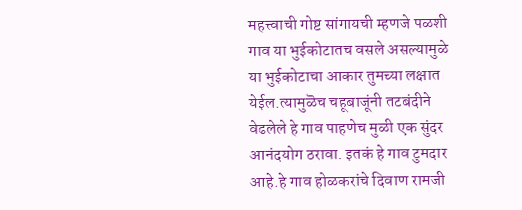महत्त्वाची गोष्ट सांगायची म्हणजे पळशी गाव या भुईकोटातच वसले असल्यामुळे या भुईकोटाचा आकार तुमच्या लक्षात येईल.त्यामुळॆच चहूबाजूंनी तटबंदीने वेढलेले हे गाव पाहणेच मुळी एक सुंदर आनंदयोग ठरावा. इतकं हे गाव टुमदार आहे.हे गाव होळकरांचे दिवाण रामजी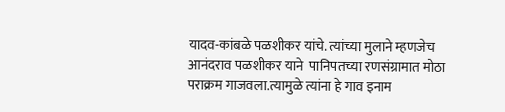यादव-कांबळे पळशीकर यांचे. त्यांच्या मुलाने म्हणजेच आनंदराव पळशीकर याने  पानिपतच्या रणसंग्रामात मोठा पराक्रम गाजवला.त्यामुळे त्यांना हे गाव इनाम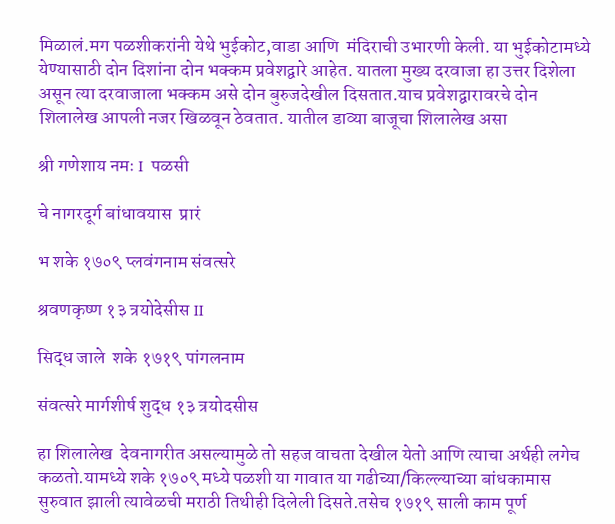मिळालं.मग पळशीकरांनी येथे भुईकोट,वाडा आणि  मंदिराची उभारणी केली. या भुईकोटामध्ये येण्यासाठी दोन दिशांना दोन भक्कम प्रवेशद्वारे आहेत. यातला मुख्य दरवाजा हा उत्तर दिशेला असून त्या दरवाजाला भक्कम असे दोन बुरुजदेखील दिसतात.याच प्रवेशद्वारावरचे दोन  शिलालेख आपली नजर खिळवून ठेवतात. यातील डाव्या बाजूचा शिलालेख असा

श्री गणेशाय नमः I  पळसी

चे नागरदूर्ग बांधावयास  प्रारं

भ शके १७०९ प्लवंगनाम संवत्सरे

श्रवणकृष्ण १३ त्रयोदेसीस II

सिद्ध जाले  शके १७१९ पांगलनाम

संवत्सरे मार्गशीर्ष शुद्ध १३ त्रयोदसीस

हा शिलालेख  देवनागरीत असल्यामुळे तो सहज वाचता देखील येतो आणि त्याचा अर्थही लगेच कळतो.यामध्ये शके १७०९ मध्ये पळशी या गावात या गढीच्या/किल्ल्याच्या बांधकामास सुरुवात झाली त्यावेळची मराठी तिथीही दिलेली दिसते.तसेच १७१९ साली काम पूर्ण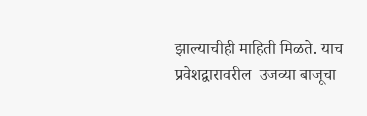झाल्याचीही माहिती मिळते. याच प्रवेशद्वारावरील  उजव्या बाजूचा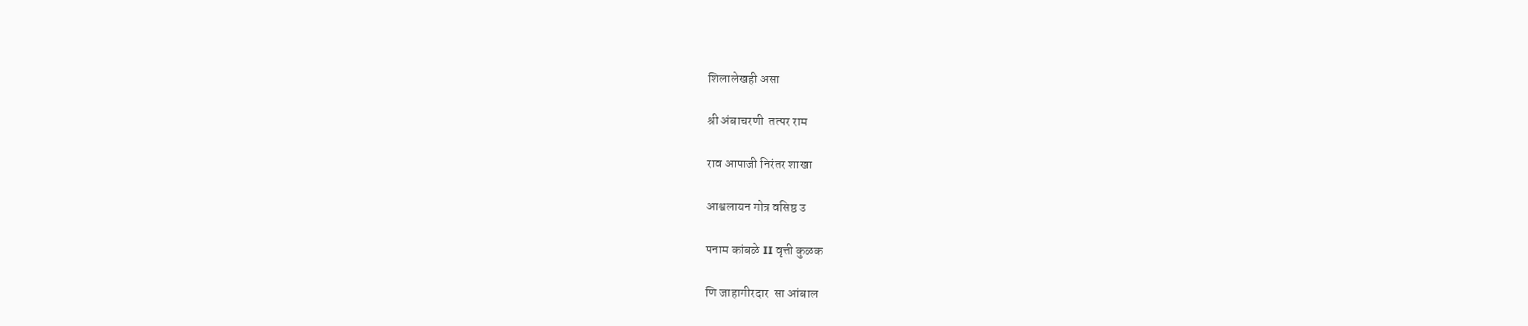शिलालेखही असा

श्री अंबाचरणी  तत्पर राम

राव आपाजी निरंतर शाखा

आश्वलायन गोत्र वसिष्ठ उ

पनाम कांबळे II वृत्ती कुळक

णि जाहागीरदार  सा आंबाल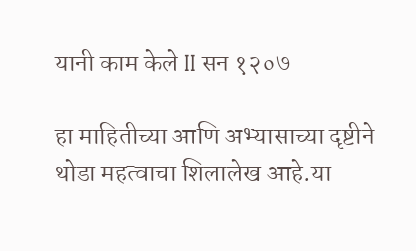यानी काम केले II सन १२०७

हा माहितीच्या आणि अभ्यासाच्या दृष्टीने थोडा महत्वाचा शिलालेख आहे.या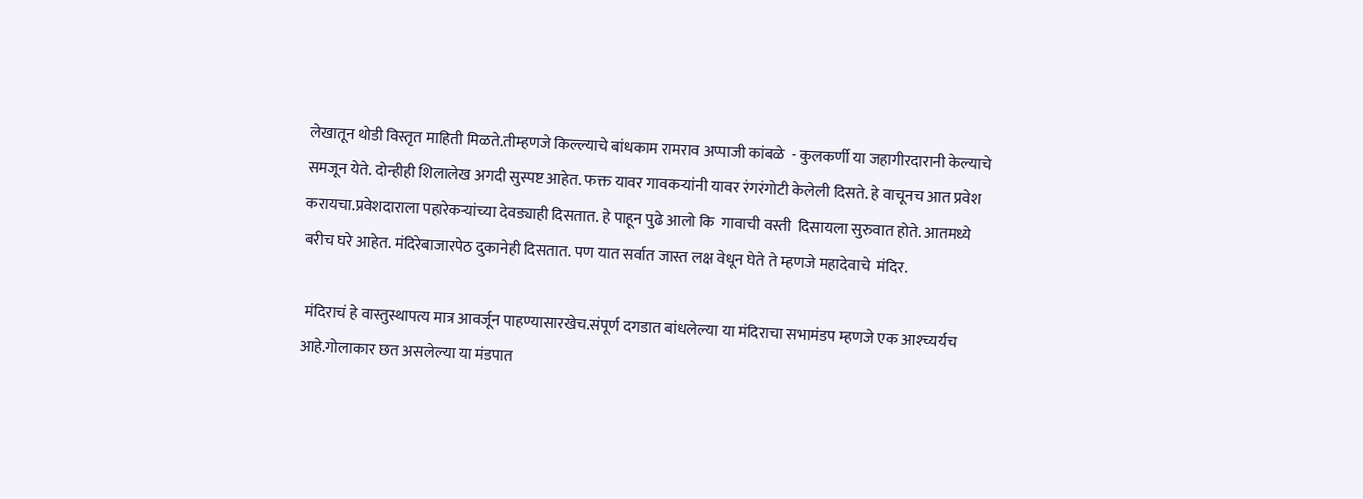लेखातून थोडी विस्तृत माहिती मिळते.तीम्हणजे किल्ल्याचे बांधकाम रामराव अप्पाजी कांबळे  - कुलकर्णी या जहागीरदारानी केल्याचे समजून येते. दोन्हीही शिलालेख अगदी सुस्पष्ट आहेत. फक्त यावर गावकऱ्यांनी यावर रंगरंगोटी केलेली दिसते. हे वाचूनच आत प्रवेश करायचा.प्रवेशदाराला पहारेकऱ्यांच्या देवड्याही दिसतात. हे पाहून पुढे आलो कि  गावाची वस्ती  दिसायला सुरुवात होते. आतमध्ये बरीच घरे आहेत. मंदिरेबाजारपेठ दुकानेही दिसतात. पण यात सर्वात जास्त लक्ष वेधून घेते ते म्हणजे महादेवाचे  मंदिर.

 मंदिराचं हे वास्तुस्थापत्य मात्र आवर्जून पाहण्यासारखेच.संपूर्ण दगडात बांधलेल्या या मंदिराचा सभामंडप म्हणजे एक आश्च्यर्यच आहे.गोलाकार छत असलेल्या या मंडपात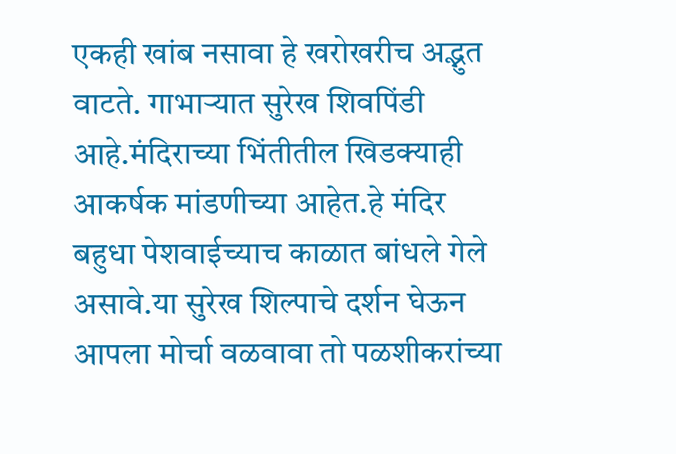एकही खांब नसावा हे खरोखरीच अद्भुत वाटते. गाभाऱ्यात सुरेख शिवपिंडी आहे.मंदिराच्या भिंतीतील खिडक्याही आकर्षक मांडणीच्या आहेत.हे मंदिर बहुधा पेशवाईच्याच काळात बांधले गेले असावे.या सुरेख शिल्पाचे दर्शन घेऊन आपला मोर्चा वळवावा तो पळशीकरांच्या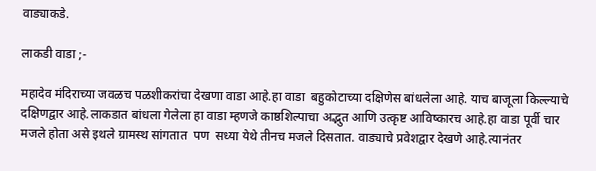वाड्याकडे.

लाकडी वाडा ;-

महादेव मंदिराच्या जवळच पळशीकरांचा देखणा वाडा आहे.हा वाडा  बहुकोटाच्या दक्षिणेस बांधलेला आहे. याच बाजूला किल्ल्याचे दक्षिणद्वार आहे.लाकडात बांधला गेलेला हा वाडा म्हणजे काष्ठशिल्पाचा अद्भुत आणि उत्कृष्ट आविष्कारच आहे.हा वाडा पूर्वी चार मजले होता असे इथले ग्रामस्थ सांगतात  पण  सध्या येथे तीनच मजले दिसतात. वाड्याचे प्रवेशद्वार देखणे आहे.त्यानंतर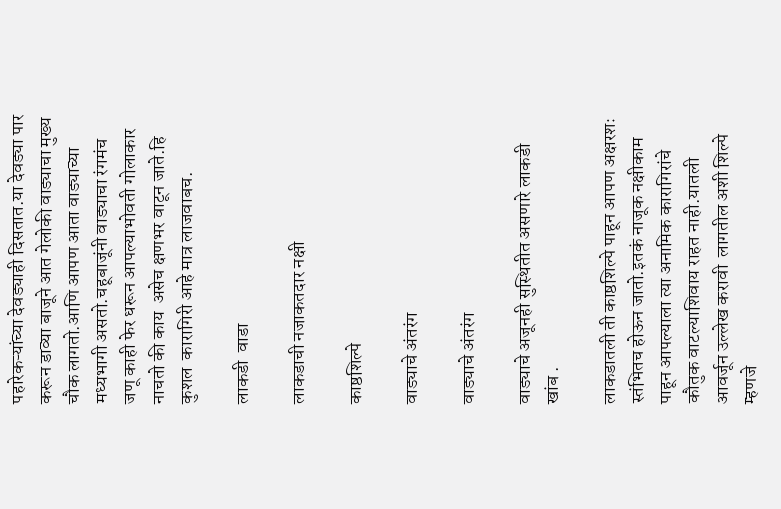पहारेकऱ्यांच्या देवड्याही दिसतात.या देवड्या पार करून डाव्या बाजूने आत गेलोकी वाड्याचा मुख्य चौक लागतो.आणि आपण आता वाड्याच्या मध्यभागी असतो.चहूबाजूंनी वाड्याचा रंगमंच जणू काही फेर धरून आपल्याभोवती गोलाकार नाचतो की काय  असेच क्षणभर वाटून जाते.हि कुशल  कारागिरी आहे मात्र लाजवाबच.

लाकडी  वाडा

लाकडाची नजाकतदार नक्षी

काष्ठशिल्पे

वाड्याचे अंतरंग

वाड्याचे अंतरंग

वाड्याचे अजूनही सुस्थितीत असणारे लाकडी खांब .

लाकडातली ती काष्ठशिल्पे पाहून आपण अक्षरशः स्तंभितच होऊन जातो.इतकं नाजूक नक्षीकाम पाहून आपल्याला त्या अनामिक कारागिरांचे कौतुक वाटल्याशिवाय राहत नाही.यातली आवर्जून उल्लेख करावी  लागतील अशी शिल्पे म्हणजे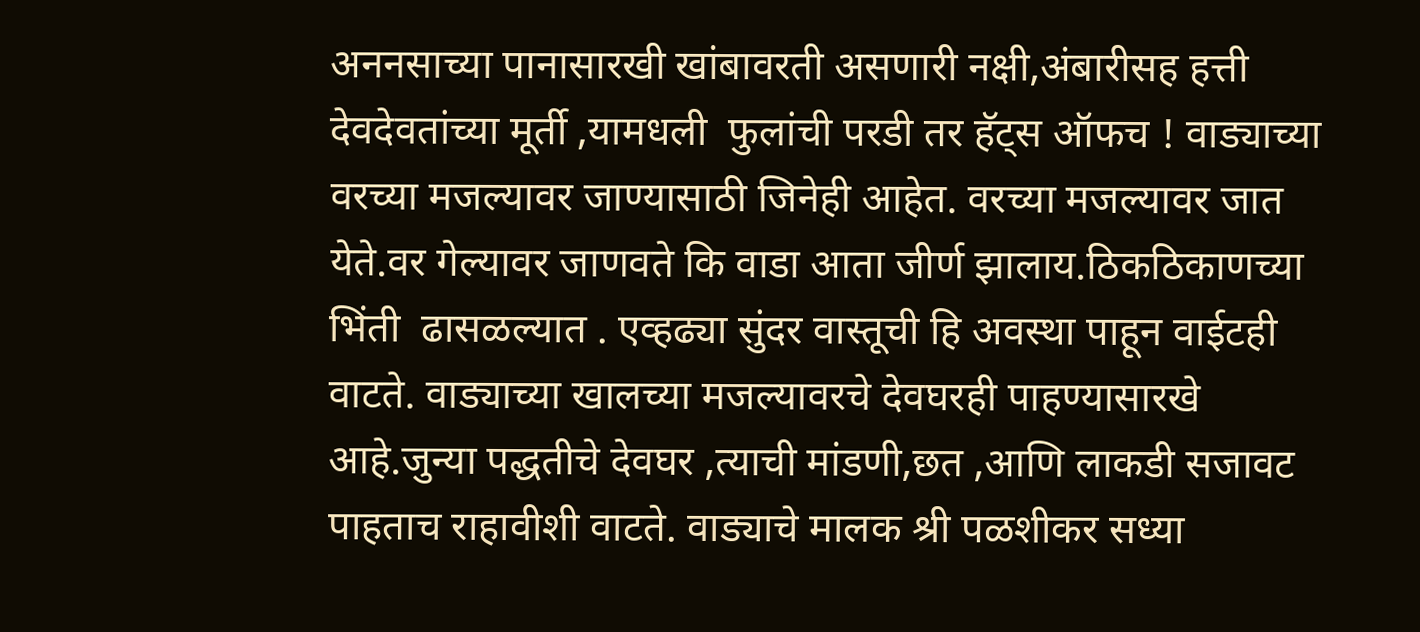अननसाच्या पानासारखी खांबावरती असणारी नक्षी,अंबारीसह हत्ती देवदेवतांच्या मूर्ती ,यामधली  फुलांची परडी तर हॅट्स ऑफच ! वाड्याच्या वरच्या मजल्यावर जाण्यासाठी जिनेही आहेत. वरच्या मजल्यावर जात येते.वर गेल्यावर जाणवते कि वाडा आता जीर्ण झालाय.ठिकठिकाणच्या भिंती  ढासळल्यात . एव्हढ्या सुंदर वास्तूची हि अवस्था पाहून वाईटही वाटते. वाड्याच्या खालच्या मजल्यावरचे देवघरही पाहण्यासारखे आहे.जुन्या पद्धतीचे देवघर ,त्याची मांडणी,छत ,आणि लाकडी सजावट पाहताच राहावीशी वाटते. वाड्याचे मालक श्री पळशीकर सध्या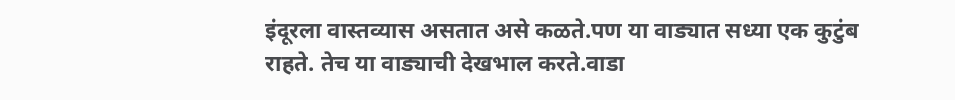इंदूरला वास्तव्यास असतात असे कळते.पण या वाड्यात सध्या एक कुटुंब राहते. तेच या वाड्याची देखभाल करते.वाडा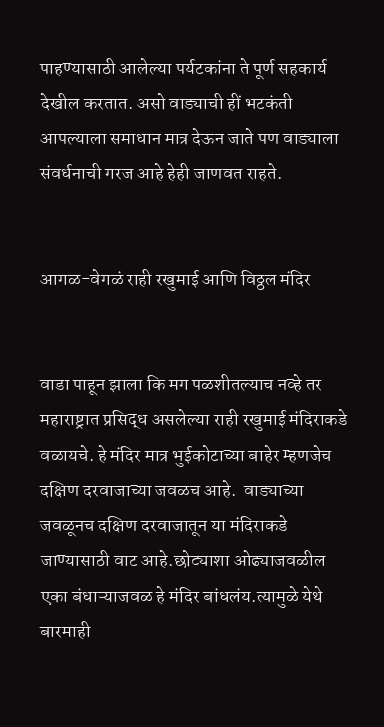पाहण्यासाठी आलेल्या पर्यटकांना ते पूर्ण सहकार्य देखील करतात. असो वाड्याची हीं भटकंती  आपल्याला समाधान मात्र देऊन जाते पण वाड्याला संवर्धनाची गरज आहे हेही जाणवत राहते.


आगळ-वेगळं राही रखुमाई आणि विठ्ठल मंदिर


वाडा पाहून झाला कि मग पळशीतल्याच नव्हे तर महाराष्ट्रात प्रसिद्ध असलेल्या राही रखुमाई मंदिराकडे वळायचे. हे मंदिर मात्र भुईकोटाच्या बाहेर म्हणजेच दक्षिण दरवाजाच्या जवळच आहे.  वाड्याच्या जवळूनच दक्षिण दरवाजातून या मंदिराकडे जाण्यासाठी वाट आहे.छोट्याशा ओढ्याजवळील एका बंधाऱ्याजवळ हे मंदिर बांधलंय.त्यामुळे येथे बारमाही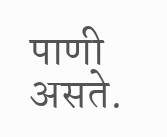पाणी असते.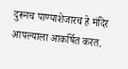दुरूनच पाण्याशेजारच हे मंदिर आपल्याला आकर्षित करत.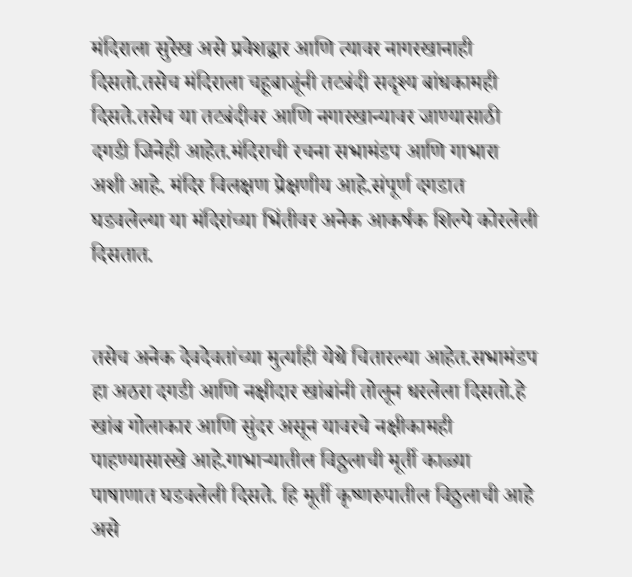मंदिराला सुरेख असे प्रवेशद्वार आणि त्यावर नागरखानाही दिसतो.तसेच मंदिराला चहूबाजूंनी तटबंदी सदृश्य बांधकामही दिसते.तसेच या तटबंदीवर आणि नगारखान्यावर जाण्यासाठी दगडी जिनेही आहेत.मंदिराची रचना सभामंडप आणि गाभारा   अशी आहे. मंदिर विलक्षण प्रेक्षणीय आहे.संपूर्ण दगडात घडवलेल्या या मंदिरांच्या भिंतीवर अनेक आकर्षक शिल्पे कोरलेली दिसतात.


तसेच अनेक देवदेवतांच्या मुर्त्याही येथे चितारल्या आहेत.सभामंडप हा अठरा दगडी आणि नक्षीदार खांबांनी तोलून धरलेला दिसतो.हे खांब गोलाकार आणि सुंदर असून यावरचे नक्षीकामही पाहण्यासारखे आहे.गाभाऱ्यातील विठ्ठलाची मूर्ती काळ्या पाषाणात घडवलेली दिसते. हि मूर्ती कृष्णरुपातील विठ्ठलाची आहे असे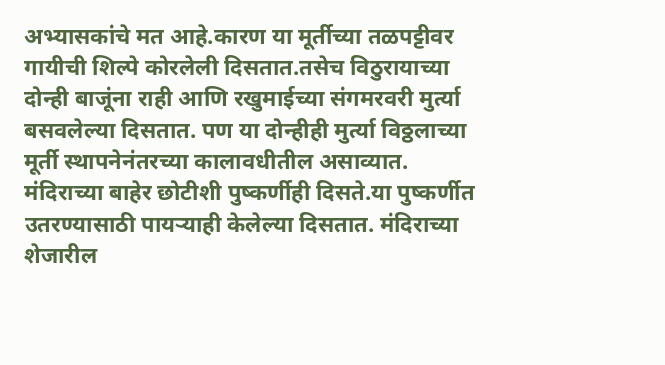अभ्यासकांचे मत आहे.कारण या मूर्तीच्या तळपट्टीवर गायीची शिल्पे कोरलेली दिसतात.तसेच विठुरायाच्या दोन्ही बाजूंना राही आणि रखुमाईच्या संगमरवरी मुर्त्या बसवलेल्या दिसतात. पण या दोन्हीही मुर्त्या विठ्ठलाच्या मूर्ती स्थापनेनंतरच्या कालावधीतील असाव्यात.  मंदिराच्या बाहेर छोटीशी पुष्कर्णीही दिसते.या पुष्कर्णीत उतरण्यासाठी पायऱ्याही केलेल्या दिसतात. मंदिराच्या शेजारील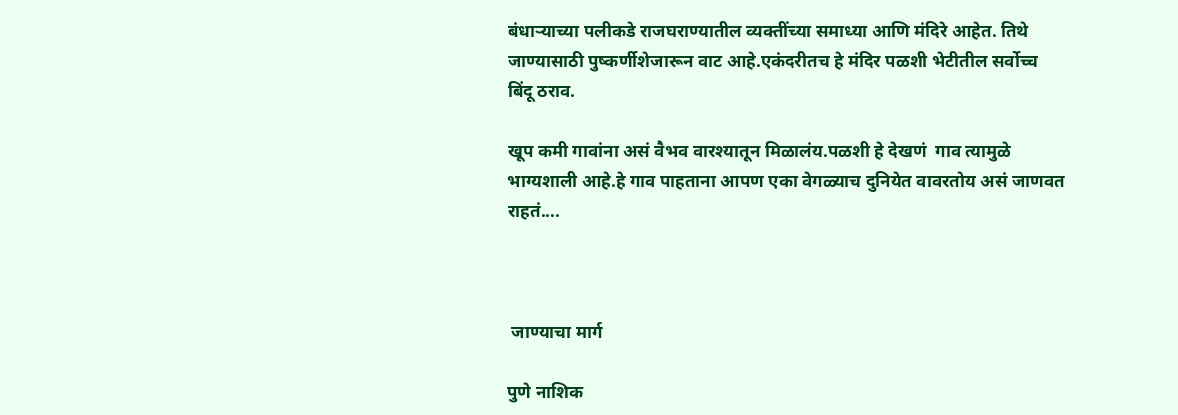बंधाऱ्याच्या पलीकडे राजघराण्यातील व्यक्तींच्या समाध्या आणि मंदिरे आहेत. तिथे जाण्यासाठी पुष्कर्णीशेजारून वाट आहे.एकंदरीतच हे मंदिर पळशी भेटीतील सर्वोच्च बिंदू ठराव.

खूप कमी गावांना असं वैभव वारश्यातून मिळालंय.पळशी हे देखणं  गाव त्यामुळे भाग्यशाली आहे.हे गाव पाहताना आपण एका वेगळ्याच दुनियेत वावरतोय असं जाणवत राहतं....



 जाण्याचा मार्ग

पुणे नाशिक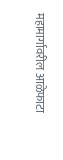महामार्गावरील आळेफाटा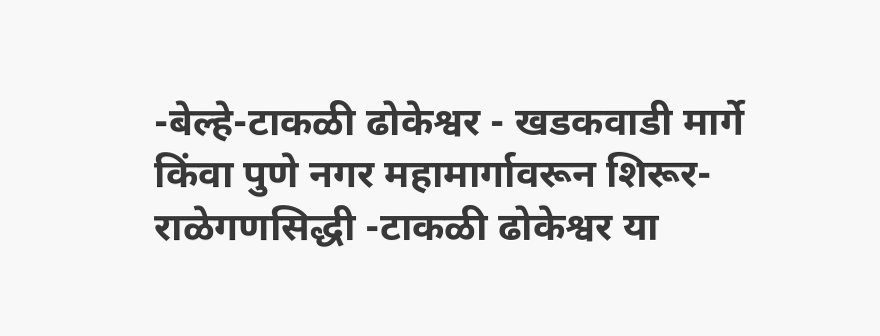-बेल्हे-टाकळी ढोकेश्वर - खडकवाडी मार्गे किंवा पुणे नगर महामार्गावरून शिरूर- राळेगणसिद्धी -टाकळी ढोकेश्वर या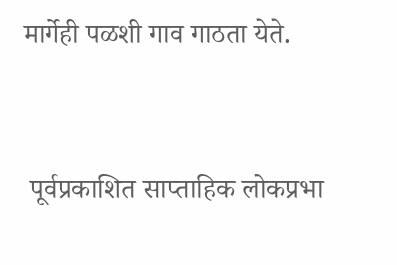मार्गेही पळशी गाव गाठता येते.


 पूर्वप्रकाशित साप्ताहिक लोकप्रभा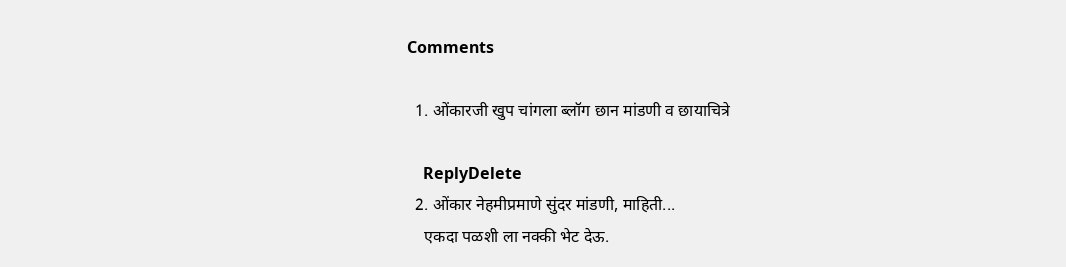Comments

  1. ओंकारजी खुप चांगला ब्लॉग छान मांडणी व छायाचित्रे

    ReplyDelete
  2. ओंकार नेहमीप्रमाणे सुंदर मांडणी, माहिती...
    एकदा पळशी ला नक्की भेट देऊ.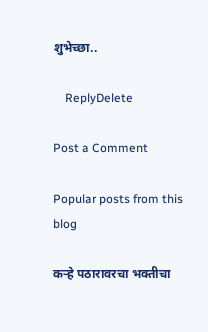शुभेच्छा..

    ReplyDelete

Post a Comment

Popular posts from this blog

कऱ्हे पठारावरचा भक्तीचा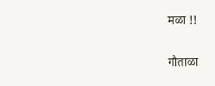मळा !!

गौताळा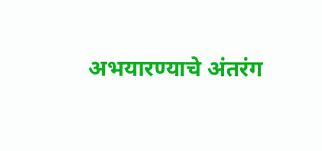अभयारण्याचे अंतरंग